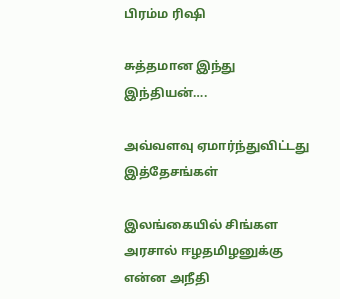பிரம்ம ரிஷி

சுத்தமான இந்து இந்தியன்….

அவ்வளவு ஏமார்ந்துவிட்டது இத்தேசங்கள்

இலங்கையில் சிங்கள அரசால் ஈழதமிழனுக்கு என்ன அநீதி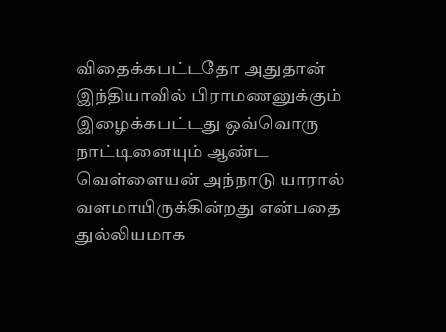விதைக்கபட்டதோ அதுதான் இந்தியாவில் பிராமணனுக்கும் இழைக்கபட்டது ஒவ்வொரு நாட்டினையும் ஆண்ட வெள்ளையன் அந்நாடு யாரால் வளமாயிருக்கின்றது என்பதை துல்லியமாக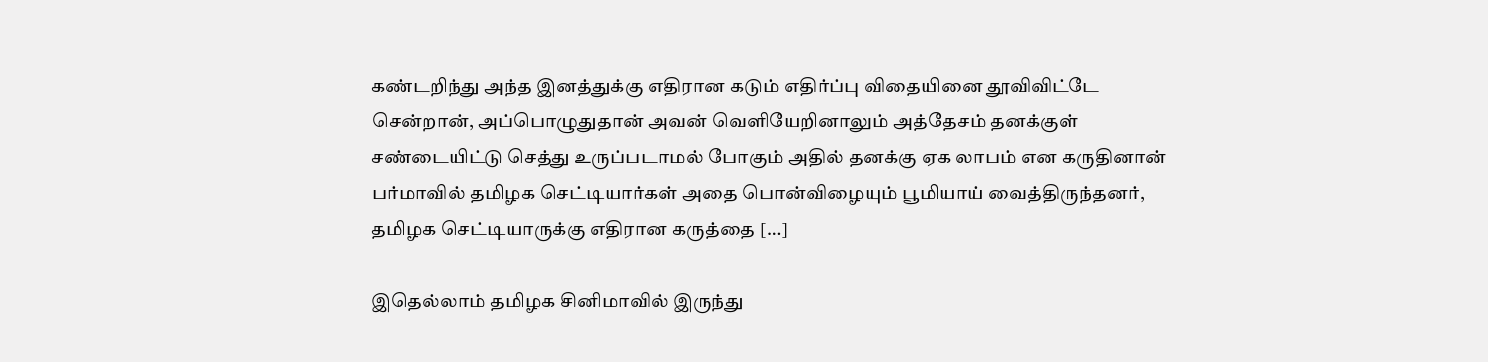கண்டறிந்து அந்த இனத்துக்கு எதிரான கடும் எதிர்ப்பு விதையினை தூவிவிட்டே சென்றான், அப்பொழுதுதான் அவன் வெளியேறினாலும் அத்தேசம் தனக்குள் சண்டையிட்டு செத்து உருப்படாமல் போகும் அதில் தனக்கு ஏக லாபம் என கருதினான் பர்மாவில் தமிழக செட்டியார்கள் அதை பொன்விழையும் பூமியாய் வைத்திருந்தனர், தமிழக செட்டியாருக்கு எதிரான கருத்தை […]

இதெல்லாம் தமிழக சினிமாவில் இருந்து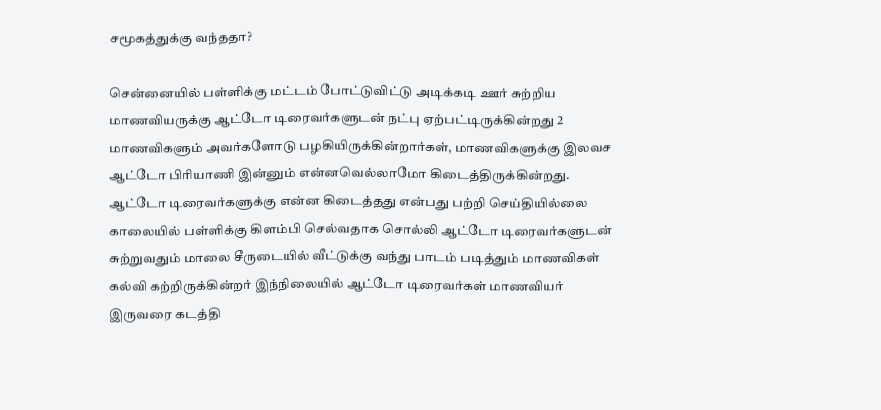சமூகத்துக்கு வந்ததா?

சென்னையில் பள்ளிக்கு மட்டம் போட்டுவிட்டு அடிக்கடி ஊர் சுற்றிய மாணவியருக்கு ஆட்டோ டிரைவர்களுடன் நட்பு ஏற்பட்டிருக்கின்றது 2 மாணவிகளும் அவர்களோடு பழகியிருக்கின்றார்கள், மாணவிகளுக்கு இலவச ஆட்டோ பிரியாணி இன்னும் என்னவெல்லாமோ கிடைத்திருக்கின்றது. ஆட்டோ டிரைவர்களுக்கு என்ன கிடைத்தது என்பது பற்றி செய்தியில்லை காலையில் பள்ளிக்கு கிளம்பி செல்வதாக சொல்லி ஆட்டோ டிரைவர்களுடன் சுற்றுவதும் மாலை சீருடையில் வீட்டுக்கு வந்து பாடம் படித்தும் மாணவிகள் கல்வி கற்றிருக்கின்றர் இந்நிலையில் ஆட்டோ டிரைவர்கள் மாணவியர் இருவரை கடத்தி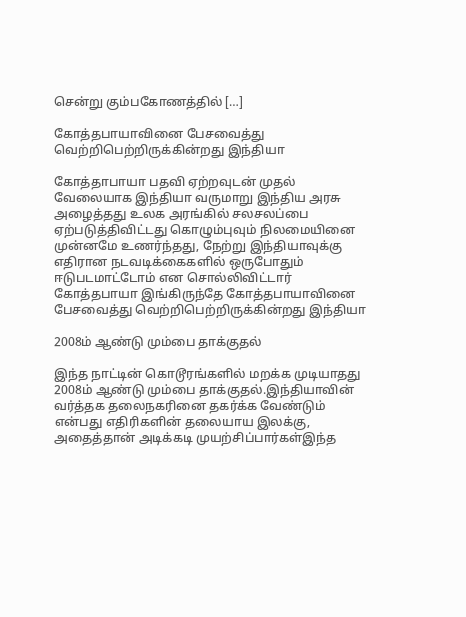சென்று கும்பகோணத்தில் […]

கோத்தபாயாவினை பேசவைத்து வெற்றிபெற்றிருக்கின்றது இந்தியா

கோத்தாபாயா பதவி ஏற்றவுடன் முதல் வேலையாக இந்தியா வருமாறு இந்திய அரசு அழைத்தது உலக அரங்கில் சலசலப்பை ஏற்படுத்திவிட்டது கொழும்புவும் நிலமையினை முன்னமே உணர்ந்தது, நேற்று இந்தியாவுக்கு எதிரான நடவடிக்கைகளில் ஒருபோதும் ஈடுபடமாட்டோம் என சொல்லிவிட்டார் கோத்தபாயா இங்கிருந்தே கோத்தபாயாவினை பேசவைத்து வெற்றிபெற்றிருக்கின்றது இந்தியா

2008ம் ஆண்டு மும்பை தாக்குதல்

இந்த நாட்டின் கொடூரங்களில் மறக்க முடியாதது 2008ம் ஆண்டு மும்பை தாக்குதல்.இந்தியாவின் வர்த்தக தலைநகரினை தகர்க்க வேண்டும் என்பது எதிரிகளின் தலையாய இலக்கு, அதைத்தான் அடிக்கடி முயற்சிப்பார்கள்இந்த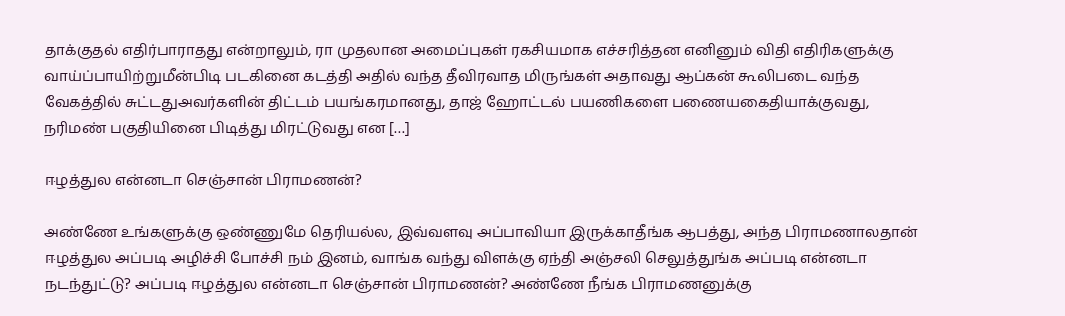தாக்குதல் எதிர்பாராதது என்றாலும், ரா முதலான அமைப்புகள் ரகசியமாக எச்சரித்தன எனினும் விதி எதிரிகளுக்கு வாய்ப்பாயிற்றுமீன்பிடி படகினை கடத்தி அதில் வந்த தீவிரவாத மிருங்கள் அதாவது ஆப்கன் கூலிபடை வந்த வேகத்தில் சுட்டதுஅவர்களின் திட்டம் பயங்கரமானது, தாஜ் ஹோட்டல் பயணிகளை பணையகைதியாக்குவது, நரிமண் பகுதியினை பிடித்து மிரட்டுவது என […]

ஈழத்துல என்னடா செஞ்சான் பிராமணன்?

அண்ணே உங்களுக்கு ஒண்ணுமே தெரியல்ல, இவ்வளவு அப்பாவியா இருக்காதீங்க ஆபத்து, அந்த பிராமணாலதான் ஈழத்துல அப்படி அழிச்சி போச்சி நம் இனம், வாங்க வந்து விளக்கு ஏந்தி அஞ்சலி செலுத்துங்க‌ அப்படி என்னடா நடந்துட்டு? அப்படி ஈழத்துல என்னடா செஞ்சான் பிராமணன்? அண்ணே நீங்க பிராமணனுக்கு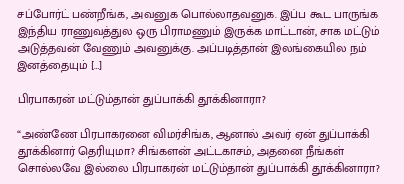சப்போர்ட் பண்றீங்க, அவனுக பொல்லாதவனுக. இப்ப கூட பாருங்க இந்திய ராணுவத்துல ஒரு பிராமணும் இருக்க மாட்டான், சாக மட்டும் அடுத்தவன் வேணும் அவனுக்கு. அப்படித்தான் இலங்கையில நம் இனத்தையும் […]

பிரபாகரன் மட்டும்தான் துப்பாக்கி தூக்கினாரா?

“அண்ணே பிரபாகரனை விமர்சிங்க, ஆனால் அவர் ஏன் துப்பாக்கி தூக்கினார் தெரியுமா? சிங்களன் அட்டகாசம், அதனை நீங்கள் சொல்லவே இல்லை பிரபாகரன் மட்டும்தான் துப்பாக்கி தூக்கினாரா?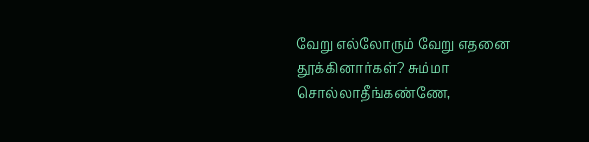வேறு எல்லோரும் வேறு எதனை தூக்கினார்கள்? சும்மா சொல்லாதீங்கண்ணே,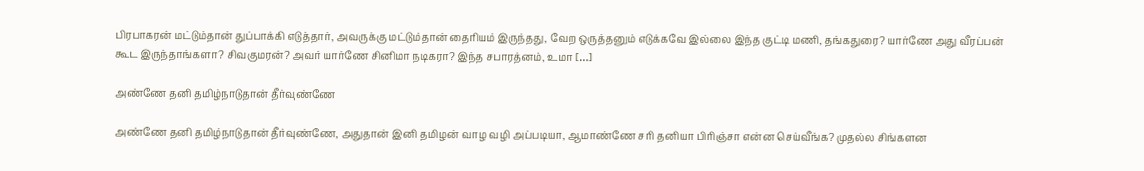பிரபாகரன் மட்டும்தான் துப்பாக்கி எடுத்தார், அவருக்கு மட்டும்தான் தைரியம் இருந்தது, வேற ஒருத்தனும் எடுக்கவே இல்லை இந்த குட்டி மணி, தங்கதுரை? யார்ணே அது வீரப்பன் கூட இருந்தாங்களா? சிவகுமரன்? அவர் யார்ணே சினிமா நடிகரா? இந்த சபாரத்னம், உமா […]

அண்ணே தனி தமிழ்நாடுதான் தீர்வுண்ணே

அண்ணே தனி தமிழ்நாடுதான் தீர்வுண்ணே, அதுதான் இனி தமிழன் வாழ வழி அப்படியா, ஆமாண்ணே சரி தனியா பிரிஞ்சா என்ன செய்வீங்க? முதல்ல சிங்களன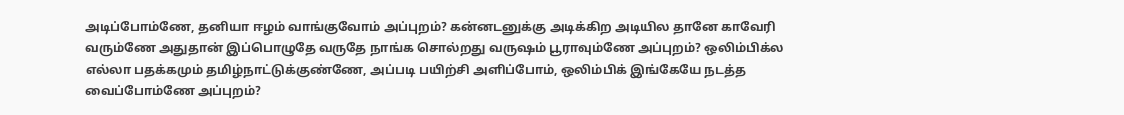அடிப்போம்ணே, தனியா ஈழம் வாங்குவோம் அப்புறம்? கன்னடனுக்கு அடிக்கிற அடியில தானே காவேரி வரும்ணே அதுதான் இப்பொழுதே வருதே நாங்க சொல்றது வருஷம் பூராவும்ணே அப்புறம்? ஒலிம்பிக்ல எல்லா பதக்கமும் தமிழ்நாட்டுக்குண்ணே, அப்படி பயிற்சி அளிப்போம், ஒலிம்பிக் இங்கேயே நடத்த வைப்போம்ணே அப்புறம்?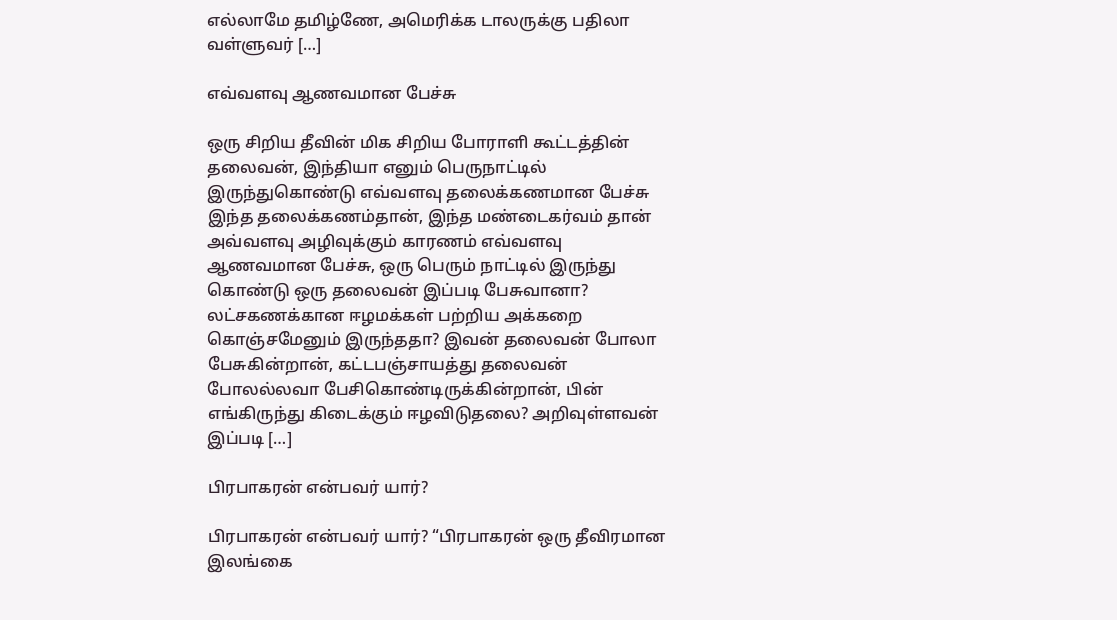எல்லாமே தமிழ்ணே, அமெரிக்க டாலருக்கு பதிலா வள்ளுவர் […]

எவ்வளவு ஆணவமான பேச்சு

ஒரு சிறிய தீவின் மிக சிறிய போராளி கூட்டத்தின் தலைவன், இந்தியா எனும் பெருநாட்டில் இருந்துகொண்டு எவ்வளவு தலைக்கணமான பேச்சு இந்த தலைக்கணம்தான், இந்த மண்டைகர்வம் தான் அவ்வளவு அழிவுக்கும் காரணம் எவ்வளவு ஆணவமான பேச்சு, ஒரு பெரும் நாட்டில் இருந்து கொண்டு ஒரு தலைவன் இப்படி பேசுவானா? லட்சகணக்கான ஈழமக்கள் பற்றிய அக்கறை கொஞ்சமேனும் இருந்ததா? இவன் தலைவன் போலா பேசுகின்றான், கட்டபஞ்சாயத்து தலைவன் போலல்லவா பேசிகொண்டிருக்கின்றான், பின் எங்கிருந்து கிடைக்கும் ஈழவிடுதலை? அறிவுள்ளவன் இப்படி […]

பிரபாகரன் என்பவர் யார்?

பிரபாகரன் என்பவர் யார்? “பிரபாகரன் ஒரு தீவிரமான இலங்கை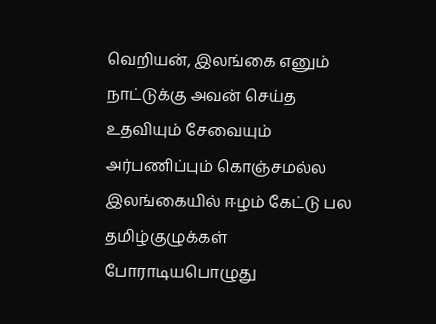வெறியன், இலங்கை எனும் நாட்டுக்கு அவன் செய்த உதவியும் சேவையும் அர்பணிப்பும் கொஞ்சமல்ல‌ இலங்கையில் ஈழம் கேட்டு பல தமிழ்குழுக்கள் போராடியபொழுது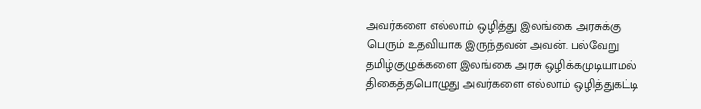அவர்களை எல்லாம் ஒழித்து இலங்கை அரசுக்கு பெரும் உதவியாக இருந்தவன் அவன். பல்வேறு தமிழ்குழுக்களை இலங்கை அரசு ஒழிக்கமுடியாமல் திகைத்தபொழுது அவர்களை எல்லாம் ஒழித்துகட்டி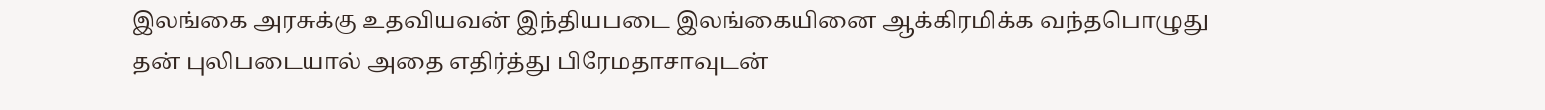இலங்கை அரசுக்கு உதவியவன் இந்தியபடை இலங்கையினை ஆக்கிரமிக்க வந்தபொழுது தன் புலிபடையால் அதை எதிர்த்து பிரேமதாசாவுடன்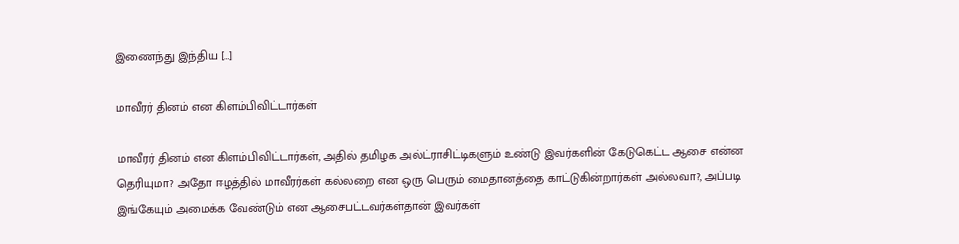இணைந்து இந்திய […]

மாவீரர் தினம் என கிளம்பிவிட்டார்கள்

மாவீரர் தினம் என கிளம்பிவிட்டார்கள், அதில் தமிழக அல்ட்ராசிட்டிகளும் உண்டு இவர்களின் கேடுகெட்ட ஆசை என்ன தெரியுமா? அதோ ஈழத்தில் மாவீரர்கள் கல்லறை என ஒரு பெரும் மைதானத்தை காட்டுகின்றார்கள் அல்லவா?, அப்படி இங்கேயும் அமைக்க வேண்டும் என ஆசைபட்டவர்கள்தான் இவர்கள்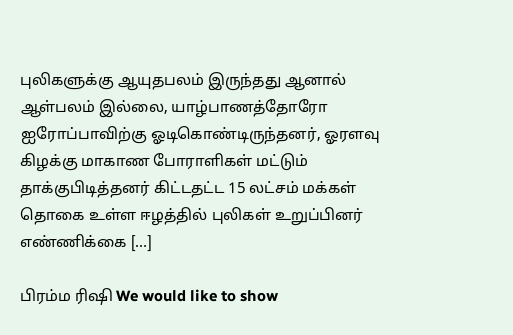புலிகளுக்கு ஆயுதபலம் இருந்தது ஆனால் ஆள்பலம் இல்லை, யாழ்பாணத்தோரோ ஐரோப்பாவிற்கு ஓடிகொண்டிருந்தனர், ஓரளவு கிழக்கு மாகாண போராளிகள் மட்டும் தாக்குபிடித்தனர் கிட்டதட்ட 15 லட்சம் மக்கள் தொகை உள்ள ஈழத்தில் புலிகள் உறுப்பினர் எண்ணிக்கை […]

பிரம்ம ரிஷி We would like to show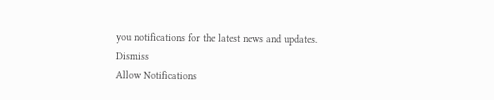you notifications for the latest news and updates.
Dismiss
Allow Notifications